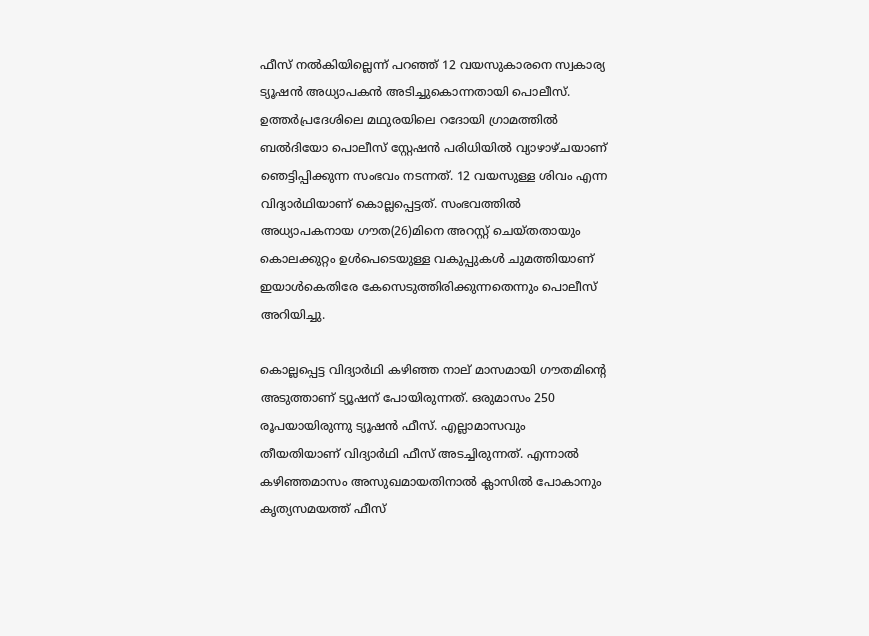ഫീസ് നല്‍കിയില്ലെന്ന് പറഞ്ഞ് 12 വയസുകാരനെ സ്വകാര്യ ട്യൂഷന്‍ അധ്യാപകന്‍ അടിച്ചുകൊന്നതായി പൊലീസ്. ഉത്തര്‍പ്രദേശിലെ മഥുരയിലെ റദോയി ഗ്രാമത്തില്‍ ബല്‍ദിയോ പൊലീസ് സ്റ്റേഷന്‍ പരിധിയില്‍ വ്യാഴാഴ്ചയാണ് ഞെട്ടിപ്പിക്കുന്ന സംഭവം നടന്നത്. 12 വയസുള്ള ശിവം എന്ന വിദ്യാര്‍ഥിയാണ് കൊല്ലപ്പെട്ടത്. സംഭവത്തില്‍ അധ്യാപകനായ ഗൗത(26)മിനെ അറസ്റ്റ് ചെയ്തതായും കൊലക്കുറ്റം ഉള്‍പെടെയുള്ള വകുപ്പുകള്‍ ചുമത്തിയാണ് ഇയാള്‍കെതിരേ കേസെടുത്തിരിക്കുന്നതെന്നും പൊലീസ് അറിയിച്ചു.

കൊല്ലപ്പെട്ട വിദ്യാര്‍ഥി കഴിഞ്ഞ നാല് മാസമായി ഗൗതമിന്റെ അടുത്താണ് ട്യൂഷന് പോയിരുന്നത്. ഒരുമാസം 250 രൂപയായിരുന്നു ട്യൂഷന്‍ ഫീസ്. എല്ലാമാസവും തീയതിയാണ് വിദ്യാര്‍ഥി ഫീസ് അടച്ചിരുന്നത്. എന്നാല്‍ കഴിഞ്ഞമാസം അസുഖമായതിനാല്‍ ക്ലാസില്‍ പോകാനും കൃത്യസമയത്ത് ഫീസ്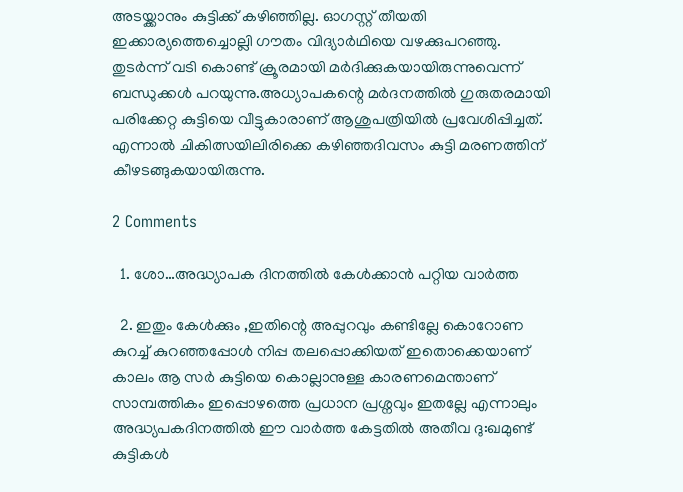അടയ്ക്കാനും കുട്ടിക്ക് കഴിഞ്ഞില്ല. ഓഗസ്റ്റ് തീയതി ഇക്കാര്യത്തെച്ചൊല്ലി ഗൗതം വിദ്യാര്‍ഥിയെ വഴക്കുപറഞ്ഞു. തുടര്‍ന്ന് വടി കൊണ്ട് ക്രൂരമായി മര്‍ദിക്കുകയായിരുന്നുവെന്ന് ബന്ധുക്കള്‍ പറയുന്നു.അധ്യാപകന്റെ മര്‍ദനത്തില്‍ ഗുരുതരമായി പരിക്കേറ്റ കുട്ടിയെ വീട്ടുകാരാണ് ആശുപത്രിയില്‍ പ്രവേശിപ്പിച്ചത്. എന്നാല്‍ ചികിത്സയിലിരിക്കെ കഴിഞ്ഞദിവസം കുട്ടി മരണത്തിന് കീഴടങ്ങുകയായിരുന്നു.

2 Comments

  1. ശോ…അദ്ധ്യാപക ദിനത്തിൽ കേൾക്കാൻ പറ്റിയ വാർത്ത

  2. ഇതും കേൾക്കും ,ഇതിന്റെ അപ്പുറവും കണ്ടില്ലേ കൊറോണ കുറച്ച് കുറഞ്ഞപ്പോൾ നിപ്പ തലപ്പൊക്കിയത് ഇതൊക്കെയാണ് കാലം ആ സർ കുട്ടിയെ കൊല്ലാനുള്ള കാരണമെന്താണ് സാമ്പത്തികം ഇപ്പൊഴത്തെ പ്രധാന പ്രശ്നവും ഇതല്ലേ എന്നാലും അദ്ധ്യപകദിനത്തിൽ ഈ വാർത്ത കേട്ടതിൽ അതീവ ദു:ഖമുണ്ട് കുട്ടികൾ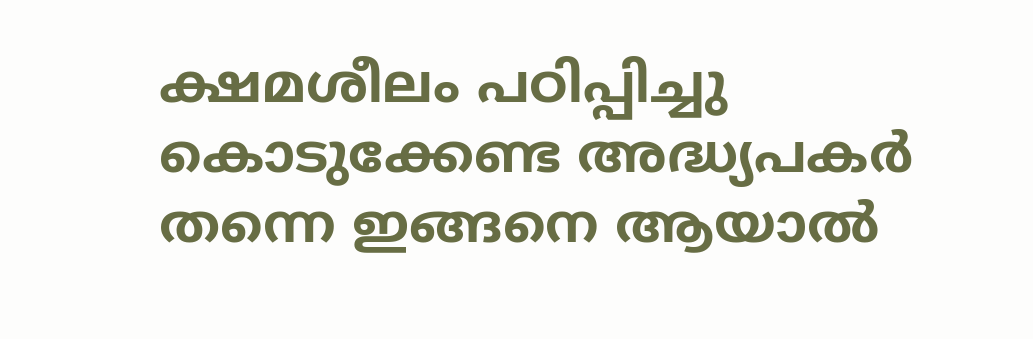ക്ഷമശീലം പഠിപ്പിച്ചു കൊടുക്കേണ്ട അദ്ധ്യപകർ തന്നെ ഇങ്ങനെ ആയാൽ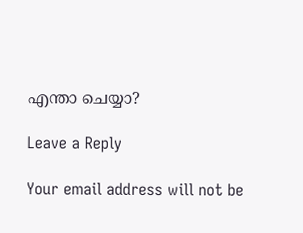എന്താ ചെയ്യാ?

Leave a Reply

Your email address will not be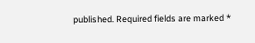published. Required fields are marked *